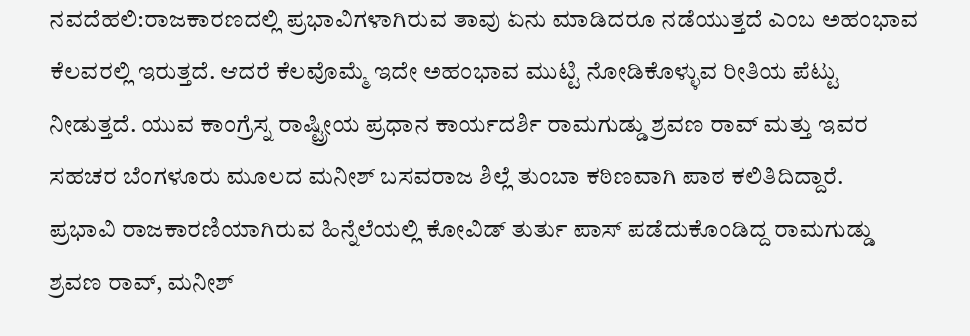ನವದೆಹಲಿ:ರಾಜಕಾರಣದಲ್ಲಿ ಪ್ರಭಾವಿಗಳಾಗಿರುವ ತಾವು ಏನು ಮಾಡಿದರೂ ನಡೆಯುತ್ತದೆ ಎಂಬ ಅಹಂಭಾವ ಕೆಲವರಲ್ಲಿ ಇರುತ್ತದೆ. ಆದರೆ ಕೆಲವೊಮ್ಮೆ ಇದೇ ಅಹಂಭಾವ ಮುಟ್ಟಿ ನೋಡಿಕೊಳ್ಳುವ ರೀತಿಯ ಪೆಟ್ಟು ನೀಡುತ್ತದೆ. ಯುವ ಕಾಂಗ್ರೆಸ್ನ ರಾಷ್ಟ್ರೀಯ ಪ್ರಧಾನ ಕಾರ್ಯದರ್ಶಿ ರಾಮಗುಡ್ಡು ಶ್ರವಣ ರಾವ್ ಮತ್ತು ಇವರ ಸಹಚರ ಬೆಂಗಳೂರು ಮೂಲದ ಮನೀಶ್ ಬಸವರಾಜ ಶಿಲ್ಲೆ ತುಂಬಾ ಕಠಿಣವಾಗಿ ಪಾಠ ಕಲಿತಿದಿದ್ದಾರೆ.
ಪ್ರಭಾವಿ ರಾಜಕಾರಣಿಯಾಗಿರುವ ಹಿನ್ನೆಲೆಯಲ್ಲಿ ಕೋವಿಡ್ ತುರ್ತು ಪಾಸ್ ಪಡೆದುಕೊಂಡಿದ್ದ ರಾಮಗುಡ್ಡು ಶ್ರವಣ ರಾವ್, ಮನೀಶ್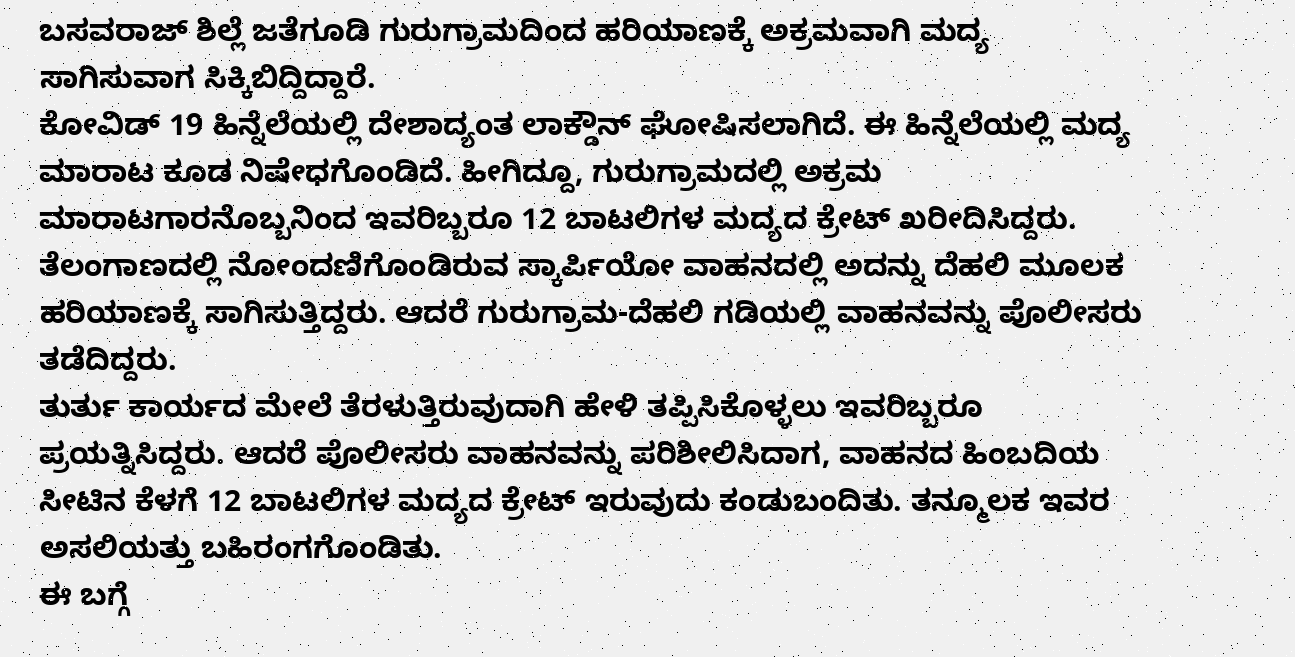ಬಸವರಾಜ್ ಶಿಲ್ಲೆ ಜತೆಗೂಡಿ ಗುರುಗ್ರಾಮದಿಂದ ಹರಿಯಾಣಕ್ಕೆ ಅಕ್ರಮವಾಗಿ ಮದ್ಯ ಸಾಗಿಸುವಾಗ ಸಿಕ್ಕಿಬಿದ್ದಿದ್ದಾರೆ.
ಕೋವಿಡ್ 19 ಹಿನ್ನೆಲೆಯಲ್ಲಿ ದೇಶಾದ್ಯಂತ ಲಾಕ್ಡೌನ್ ಘೋಷಿಸಲಾಗಿದೆ. ಈ ಹಿನ್ನೆಲೆಯಲ್ಲಿ ಮದ್ಯ ಮಾರಾಟ ಕೂಡ ನಿಷೇಧಗೊಂಡಿದೆ. ಹೀಗಿದ್ದೂ, ಗುರುಗ್ರಾಮದಲ್ಲಿ ಅಕ್ರಮ ಮಾರಾಟಗಾರನೊಬ್ಬನಿಂದ ಇವರಿಬ್ಬರೂ 12 ಬಾಟಲಿಗಳ ಮದ್ಯದ ಕ್ರೇಟ್ ಖರೀದಿಸಿದ್ದರು. ತೆಲಂಗಾಣದಲ್ಲಿ ನೋಂದಣಿಗೊಂಡಿರುವ ಸ್ಕಾರ್ಪಿಯೋ ವಾಹನದಲ್ಲಿ ಅದನ್ನು ದೆಹಲಿ ಮೂಲಕ ಹರಿಯಾಣಕ್ಕೆ ಸಾಗಿಸುತ್ತಿದ್ದರು. ಆದರೆ ಗುರುಗ್ರಾಮ-ದೆಹಲಿ ಗಡಿಯಲ್ಲಿ ವಾಹನವನ್ನು ಪೊಲೀಸರು ತಡೆದಿದ್ದರು.
ತುರ್ತು ಕಾರ್ಯದ ಮೇಲೆ ತೆರಳುತ್ತಿರುವುದಾಗಿ ಹೇಳಿ ತಪ್ಪಿಸಿಕೊಳ್ಳಲು ಇವರಿಬ್ಬರೂ ಪ್ರಯತ್ನಿಸಿದ್ದರು. ಆದರೆ ಪೊಲೀಸರು ವಾಹನವನ್ನು ಪರಿಶೀಲಿಸಿದಾಗ, ವಾಹನದ ಹಿಂಬದಿಯ ಸೀಟಿನ ಕೆಳಗೆ 12 ಬಾಟಲಿಗಳ ಮದ್ಯದ ಕ್ರೇಟ್ ಇರುವುದು ಕಂಡುಬಂದಿತು. ತನ್ಮೂಲಕ ಇವರ ಅಸಲಿಯತ್ತು ಬಹಿರಂಗಗೊಂಡಿತು.
ಈ ಬಗ್ಗೆ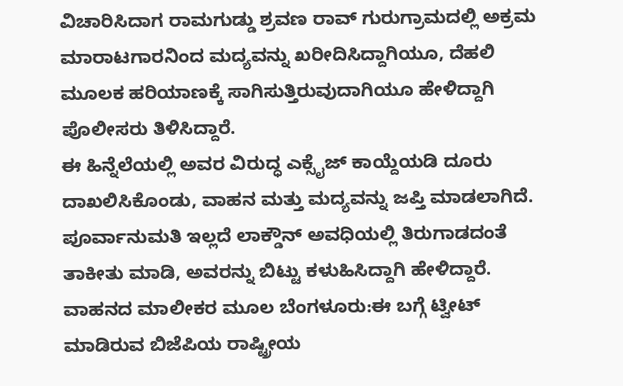ವಿಚಾರಿಸಿದಾಗ ರಾಮಗುಡ್ಡು ಶ್ರವಣ ರಾವ್ ಗುರುಗ್ರಾಮದಲ್ಲಿ ಅಕ್ರಮ ಮಾರಾಟಗಾರನಿಂದ ಮದ್ಯವನ್ನು ಖರೀದಿಸಿದ್ದಾಗಿಯೂ, ದೆಹಲಿ ಮೂಲಕ ಹರಿಯಾಣಕ್ಕೆ ಸಾಗಿಸುತ್ತಿರುವುದಾಗಿಯೂ ಹೇಳಿದ್ದಾಗಿ ಪೊಲೀಸರು ತಿಳಿಸಿದ್ದಾರೆ.
ಈ ಹಿನ್ನೆಲೆಯಲ್ಲಿ ಅವರ ವಿರುದ್ಧ ಎಕ್ಸೈಜ್ ಕಾಯ್ದೆಯಡಿ ದೂರು ದಾಖಲಿಸಿಕೊಂಡು, ವಾಹನ ಮತ್ತು ಮದ್ಯವನ್ನು ಜಪ್ತಿ ಮಾಡಲಾಗಿದೆ. ಪೂರ್ವಾನುಮತಿ ಇಲ್ಲದೆ ಲಾಕ್ಡೌನ್ ಅವಧಿಯಲ್ಲಿ ತಿರುಗಾಡದಂತೆ ತಾಕೀತು ಮಾಡಿ, ಅವರನ್ನು ಬಿಟ್ಟು ಕಳುಹಿಸಿದ್ದಾಗಿ ಹೇಳಿದ್ದಾರೆ.
ವಾಹನದ ಮಾಲೀಕರ ಮೂಲ ಬೆಂಗಳೂರು:ಈ ಬಗ್ಗೆ ಟ್ವೀಟ್ ಮಾಡಿರುವ ಬಿಜೆಪಿಯ ರಾಷ್ಟ್ರೀಯ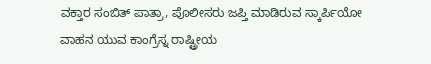ವಕ್ತಾರ ಸಂಬಿತ್ ಪಾತ್ರಾ, ಪೊಲೀಸರು ಜಪ್ತಿ ಮಾಡಿರುವ ಸ್ಕಾರ್ಪಿಯೋ ವಾಹನ ಯುವ ಕಾಂಗ್ರೆಸ್ನ ರಾಷ್ಟ್ರೀಯ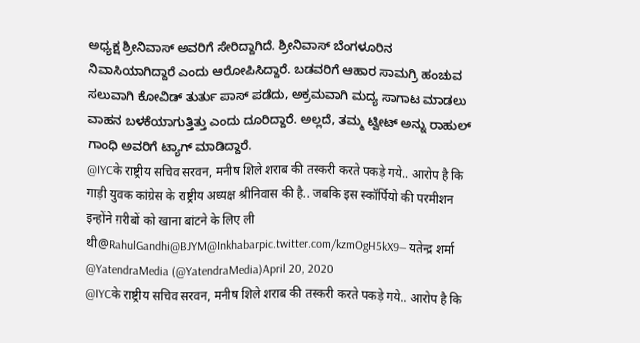ಅಧ್ಯಕ್ಷ ಶ್ರೀನಿವಾಸ್ ಅವರಿಗೆ ಸೇರಿದ್ದಾಗಿದೆ. ಶ್ರೀನಿವಾಸ್ ಬೆಂಗಳೂರಿನ ನಿವಾಸಿಯಾಗಿದ್ದಾರೆ ಎಂದು ಆರೋಪಿಸಿದ್ದಾರೆ. ಬಡವರಿಗೆ ಆಹಾರ ಸಾಮಗ್ರಿ ಹಂಚುವ ಸಲುವಾಗಿ ಕೋವಿಡ್ ತುರ್ತು ಪಾಸ್ ಪಡೆದು, ಅಕ್ರಮವಾಗಿ ಮದ್ಯ ಸಾಗಾಟ ಮಾಡಲು ವಾಹನ ಬಳಕೆಯಾಗುತ್ತಿತ್ತು ಎಂದು ದೂರಿದ್ದಾರೆ. ಅಲ್ಲದೆ, ತಮ್ಮ ಟ್ವೀಟ್ ಅನ್ನು ರಾಹುಲ್ ಗಾಂಧಿ ಅವರಿಗೆ ಟ್ಯಾಗ್ ಮಾಡಿದ್ದಾರೆ.
@IYCके राष्ट्रीय सचिव सरवन, मनीष शिले शराब की तस्करी करते पकड़े गये.. आरोप है कि गाड़ी युवक कांग्रेस के राष्ट्रीय अध्यक्ष श्रीनिवास की है.. जबकि इस स्कॉर्पियो की परमीशन इन्होंने ग़रीबों को खाना बांटने के लिए ली थी@RahulGandhi@BJYM@Inkhabarpic.twitter.com/kzmOgH5kX9— यतेन्द्र शर्मा @YatendraMedia (@YatendraMedia)April 20, 2020
@IYCके राष्ट्रीय सचिव सरवन, मनीष शिले शराब की तस्करी करते पकड़े गये.. आरोप है कि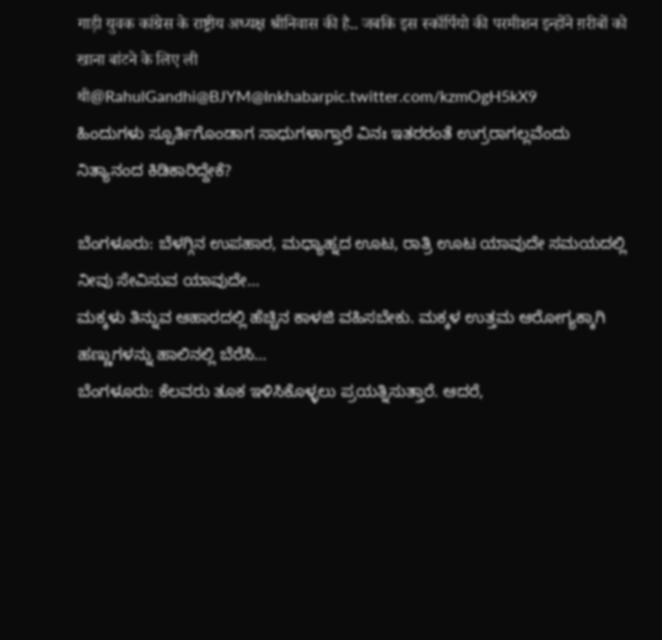गाड़ी युवक कांग्रेस के राष्ट्रीय अध्यक्ष श्रीनिवास की है.. जबकि इस स्कॉर्पियो की परमीशन इन्होंने ग़रीबों को खाना बांटने के लिए ली थी@RahulGandhi@BJYM@Inkhabarpic.twitter.com/kzmOgH5kX9
ಹಿಂದುಗಳು ಸ್ಪೂರ್ತಿಗೊಂಡಾಗ ಸಾಧುಗಳಾಗ್ತಾರೆ ವಿನಃ ಇತರರಂತೆ ಉಗ್ರರಾಗಲ್ಲವೆಂದು ನಿತ್ಯಾನಂದ ಕಿಡಿಕಾರಿದ್ದೇಕೆ?

ಬೆಂಗಳೂರು: ಬೆಳಗ್ಗಿನ ಉಪಹಾರ, ಮಧ್ಯಾಹ್ನದ ಊಟ, ರಾತ್ರಿ ಊಟ ಯಾವುದೇ ಸಮಯದಲ್ಲಿ ನೀವು ಸೇವಿಸುವ ಯಾವುದೇ…
ಮಕ್ಕಳು ತಿನ್ನುವ ಆಹಾರದಲ್ಲಿ ಹೆಚ್ಚಿನ ಕಾಳಜಿ ವಹಿಸಬೇಕು. ಮಕ್ಕಳ ಉತ್ತಮ ಆರೋಗ್ಯಕ್ಕಾಗಿ ಹಣ್ಣುಗಳನ್ನು ಹಾಲಿನಲ್ಲಿ ಬೆರೆಸಿ…
ಬೆಂಗಳೂರು: ಕೆಲವರು ತೂಕ ಇಳಿಸಿಕೊಳ್ಳಲು ಪ್ರಯತ್ನಿಸುತ್ತಾರೆ. ಆದರೆ,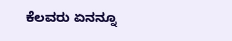ಕೆಲವರು ಏನನ್ನೂ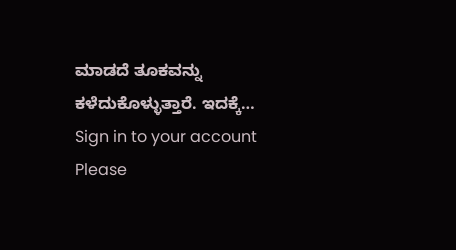ಮಾಡದೆ ತೂಕವನ್ನು ಕಳೆದುಕೊಳ್ಳುತ್ತಾರೆ. ಇದಕ್ಕೆ…
Sign in to your account
Please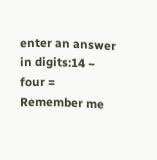enter an answer in digits:14 − four =
Remember me